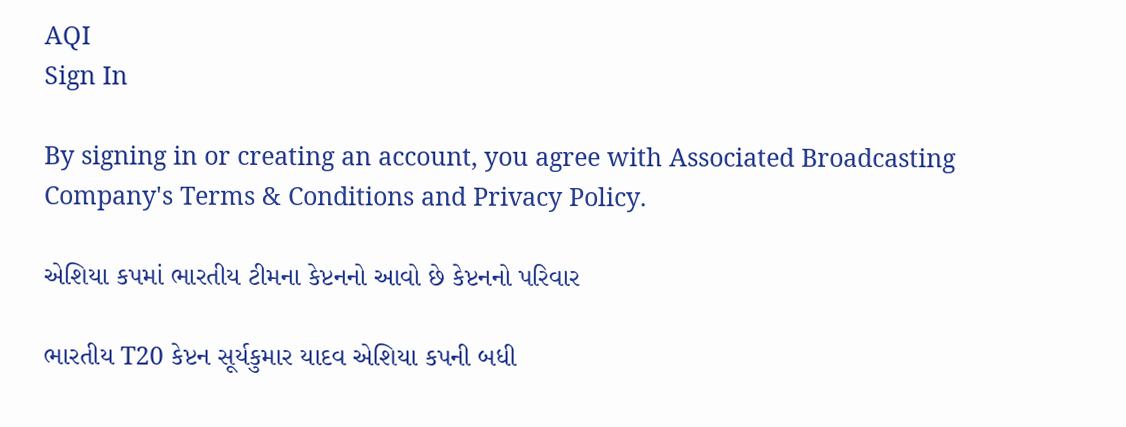AQI
Sign In

By signing in or creating an account, you agree with Associated Broadcasting Company's Terms & Conditions and Privacy Policy.

એશિયા કપમાં ભારતીય ટીમના કેપ્ટનનો આવો છે કેપ્ટનનો પરિવાર

ભારતીય T20 કેપ્ટન સૂર્યકુમાર યાદવ એશિયા કપની બધી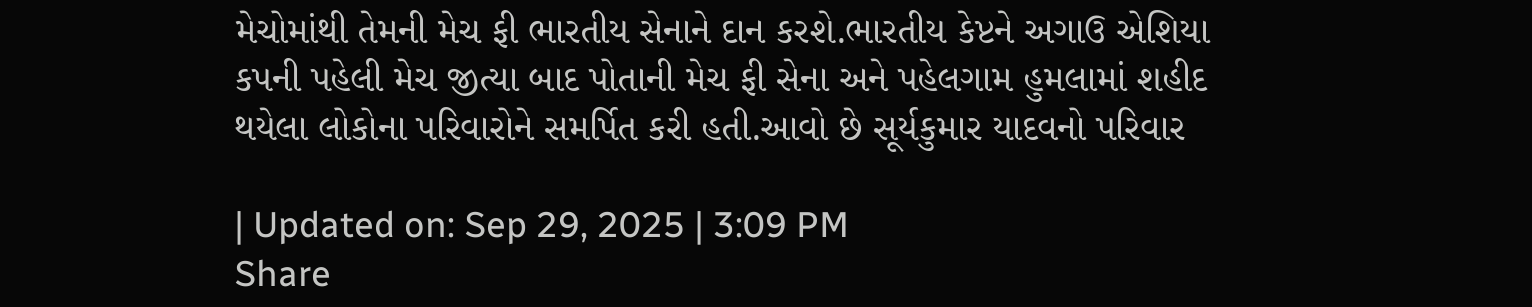મેચોમાંથી તેમની મેચ ફી ભારતીય સેનાને દાન કરશે.ભારતીય કેપ્ટને અગાઉ એશિયા કપની પહેલી મેચ જીત્યા બાદ પોતાની મેચ ફી સેના અને પહેલગામ હુમલામાં શહીદ થયેલા લોકોના પરિવારોને સમર્પિત કરી હતી.આવો છે સૂર્યકુમાર યાદવનો પરિવાર

| Updated on: Sep 29, 2025 | 3:09 PM
Share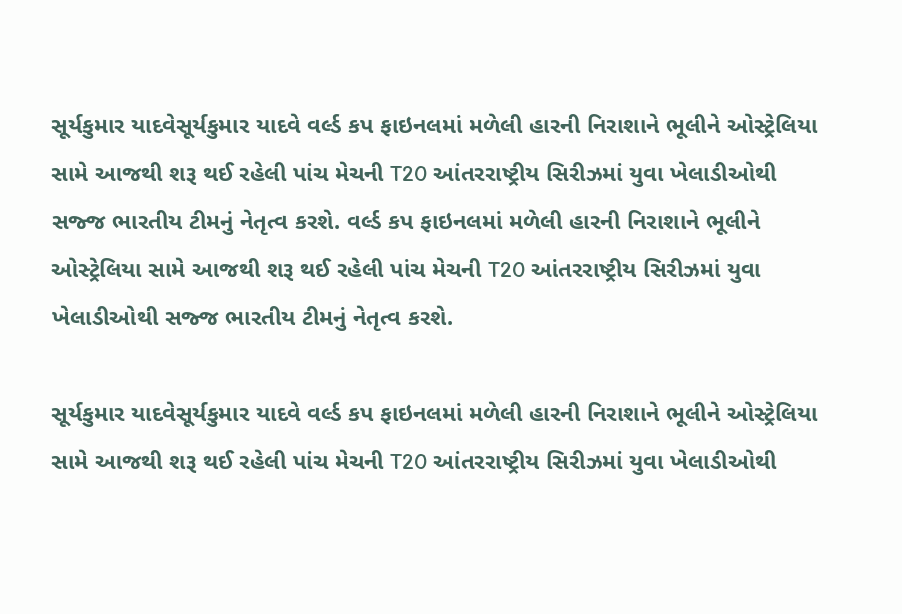સૂર્યકુમાર યાદવેસૂર્યકુમાર યાદવે વર્લ્ડ કપ ફાઇનલમાં મળેલી હારની નિરાશાને ભૂલીને ઓસ્ટ્રેલિયા સામે આજથી શરૂ થઈ રહેલી પાંચ મેચની T20 આંતરરાષ્ટ્રીય સિરીઝમાં યુવા ખેલાડીઓથી સજ્જ ભારતીય ટીમનું નેતૃત્વ કરશે. વર્લ્ડ કપ ફાઇનલમાં મળેલી હારની નિરાશાને ભૂલીને ઓસ્ટ્રેલિયા સામે આજથી શરૂ થઈ રહેલી પાંચ મેચની T20 આંતરરાષ્ટ્રીય સિરીઝમાં યુવા ખેલાડીઓથી સજ્જ ભારતીય ટીમનું નેતૃત્વ કરશે.

સૂર્યકુમાર યાદવેસૂર્યકુમાર યાદવે વર્લ્ડ કપ ફાઇનલમાં મળેલી હારની નિરાશાને ભૂલીને ઓસ્ટ્રેલિયા સામે આજથી શરૂ થઈ રહેલી પાંચ મેચની T20 આંતરરાષ્ટ્રીય સિરીઝમાં યુવા ખેલાડીઓથી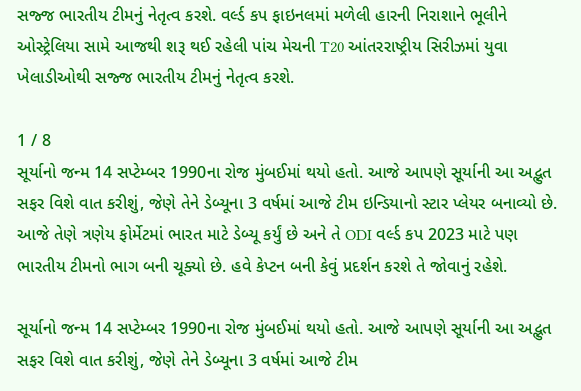સજ્જ ભારતીય ટીમનું નેતૃત્વ કરશે. વર્લ્ડ કપ ફાઇનલમાં મળેલી હારની નિરાશાને ભૂલીને ઓસ્ટ્રેલિયા સામે આજથી શરૂ થઈ રહેલી પાંચ મેચની T20 આંતરરાષ્ટ્રીય સિરીઝમાં યુવા ખેલાડીઓથી સજ્જ ભારતીય ટીમનું નેતૃત્વ કરશે.

1 / 8
સૂર્યાનો જન્મ 14 સપ્ટેમ્બર 1990ના રોજ મુંબઈમાં થયો હતો. આજે આપણે સૂર્યાની આ અદ્ભુત સફર વિશે વાત કરીશું, જેણે તેને ડેબ્યૂના 3 વર્ષમાં આજે ટીમ ઇન્ડિયાનો સ્ટાર પ્લેયર બનાવ્યો છે. આજે તેણે ત્રણેય ફોર્મેટમાં ભારત માટે ડેબ્યૂ કર્યું છે અને તે ODI વર્લ્ડ કપ 2023 માટે પણ ભારતીય ટીમનો ભાગ બની ચૂક્યો છે. હવે કેપ્ટન બની કેવું પ્રદર્શન કરશે તે જોવાનું રહેશે.

સૂર્યાનો જન્મ 14 સપ્ટેમ્બર 1990ના રોજ મુંબઈમાં થયો હતો. આજે આપણે સૂર્યાની આ અદ્ભુત સફર વિશે વાત કરીશું, જેણે તેને ડેબ્યૂના 3 વર્ષમાં આજે ટીમ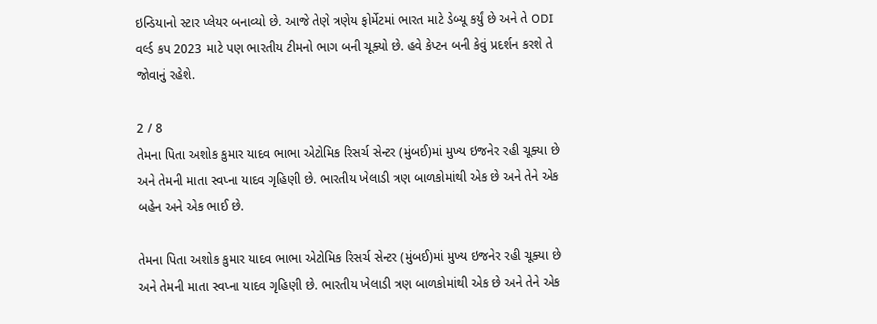ઇન્ડિયાનો સ્ટાર પ્લેયર બનાવ્યો છે. આજે તેણે ત્રણેય ફોર્મેટમાં ભારત માટે ડેબ્યૂ કર્યું છે અને તે ODI વર્લ્ડ કપ 2023 માટે પણ ભારતીય ટીમનો ભાગ બની ચૂક્યો છે. હવે કેપ્ટન બની કેવું પ્રદર્શન કરશે તે જોવાનું રહેશે.

2 / 8
તેમના પિતા અશોક કુમાર યાદવ ભાભા એટોમિક રિસર્ચ સેન્ટર (મુંબઈ)માં મુખ્ય ઇજનેર રહી ચૂક્યા છે અને તેમની માતા સ્વપ્ના યાદવ ગૃહિણી છે. ભારતીય ખેલાડી ત્રણ બાળકોમાંથી એક છે અને તેને એક બહેન અને એક ભાઈ છે.

તેમના પિતા અશોક કુમાર યાદવ ભાભા એટોમિક રિસર્ચ સેન્ટર (મુંબઈ)માં મુખ્ય ઇજનેર રહી ચૂક્યા છે અને તેમની માતા સ્વપ્ના યાદવ ગૃહિણી છે. ભારતીય ખેલાડી ત્રણ બાળકોમાંથી એક છે અને તેને એક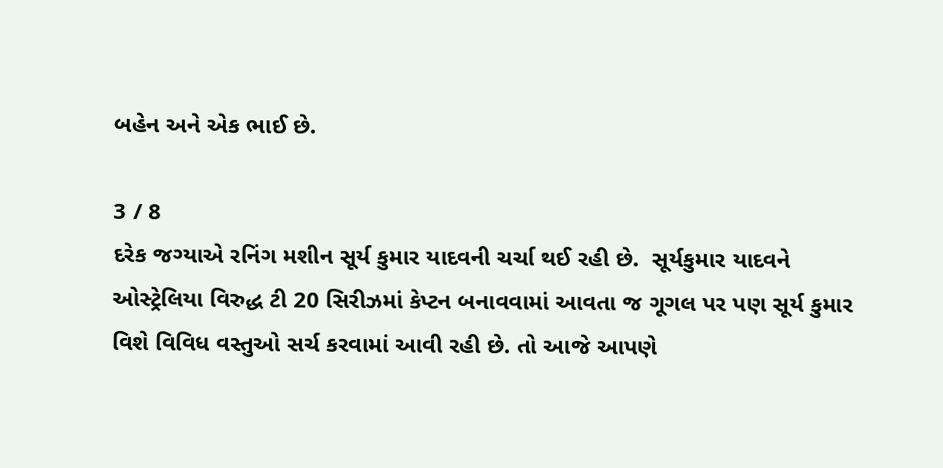બહેન અને એક ભાઈ છે.

3 / 8
દરેક જગ્યાએ રનિંગ મશીન સૂર્ય કુમાર યાદવની ચર્ચા થઈ રહી છે.  સૂર્યકુમાર યાદવને ઓસ્ટ્રેલિયા વિરુદ્ધ ટી 20 સિરીઝમાં કેપ્ટન બનાવવામાં આવતા જ ગૂગલ પર પણ સૂર્ય કુમાર વિશે વિવિધ વસ્તુઓ સર્ચ કરવામાં આવી રહી છે. તો આજે આપણે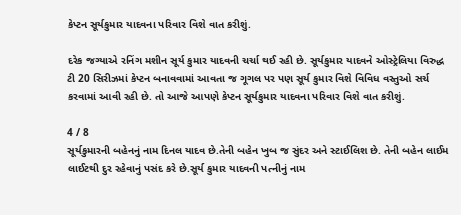કેપ્ટન સૂર્યકુમાર યાદવના પરિવાર વિશે વાત કરીશું.

દરેક જગ્યાએ રનિંગ મશીન સૂર્ય કુમાર યાદવની ચર્ચા થઈ રહી છે. સૂર્યકુમાર યાદવને ઓસ્ટ્રેલિયા વિરુદ્ધ ટી 20 સિરીઝમાં કેપ્ટન બનાવવામાં આવતા જ ગૂગલ પર પણ સૂર્ય કુમાર વિશે વિવિધ વસ્તુઓ સર્ચ કરવામાં આવી રહી છે. તો આજે આપણે કેપ્ટન સૂર્યકુમાર યાદવના પરિવાર વિશે વાત કરીશું.

4 / 8
સૂર્યકુમારની બહેનનું નામ દિનલ યાદવ છે.તેની બહેન ખુબ જ સુંદર અને સ્ટાઈલિશ છે. તેની બહેન લાઈમ લાઈટથી દુર રહેવાનું પસંદ કરે છે.સૂર્ય કુમાર યાદવની પત્નીનું નામ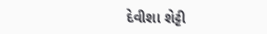દેવીશા શેટ્ટી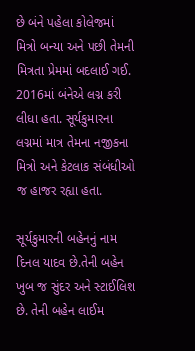છે બંને પહેલા કોલેજમાં મિત્રો બન્યા અને પછી તેમની મિત્રતા પ્રેમમાં બદલાઈ ગઈ. 2016માં બંનેએ લગ્ન કરી લીધા હતા. સૂર્યકુમારના લગ્નમાં માત્ર તેમના નજીકના મિત્રો અને કેટલાક સંબંધીઓ જ હાજર રહ્યા હતા.

સૂર્યકુમારની બહેનનું નામ દિનલ યાદવ છે.તેની બહેન ખુબ જ સુંદર અને સ્ટાઈલિશ છે. તેની બહેન લાઈમ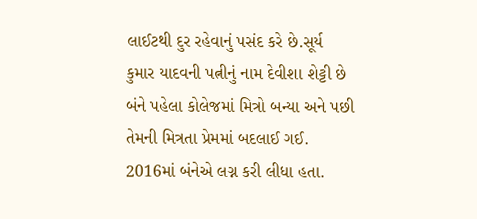લાઈટથી દુર રહેવાનું પસંદ કરે છે.સૂર્ય કુમાર યાદવની પત્નીનું નામ દેવીશા શેટ્ટી છે બંને પહેલા કોલેજમાં મિત્રો બન્યા અને પછી તેમની મિત્રતા પ્રેમમાં બદલાઈ ગઈ. 2016માં બંનેએ લગ્ન કરી લીધા હતા.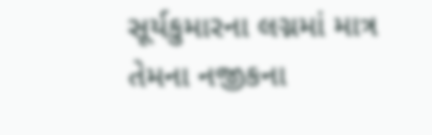સૂર્યકુમારના લગ્નમાં માત્ર તેમના નજીકના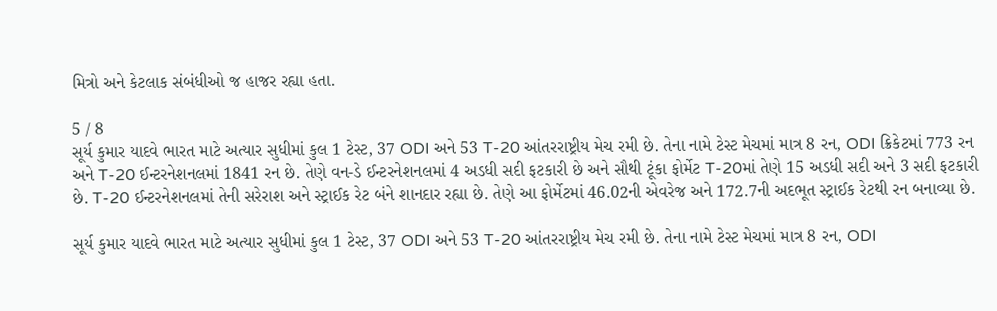મિત્રો અને કેટલાક સંબંધીઓ જ હાજર રહ્યા હતા.

5 / 8
સૂર્ય કુમાર યાદવે ભારત માટે અત્યાર સુધીમાં કુલ 1 ટેસ્ટ, 37 ODI અને 53 T-20 આંતરરાષ્ટ્રીય મેચ રમી છે. તેના નામે ટેસ્ટ મેચમાં માત્ર 8 રન, ODI ક્રિકેટમાં 773 રન અને T-20 ઈન્ટરનેશનલમાં 1841 રન છે. તેણે વન-ડે ઈન્ટરનેશનલમાં 4 અડધી સદી ફટકારી છે અને સૌથી ટૂંકા ફોર્મેટ T-20માં તેણે 15 અડધી સદી અને 3 સદી ફટકારી છે. T-20 ઈન્ટરનેશનલમાં તેની સરેરાશ અને સ્ટ્રાઈક રેટ બંને શાનદાર રહ્યા છે. તેણે આ ફોર્મેટમાં 46.02ની એવરેજ અને 172.7ની અદભૂત સ્ટ્રાઈક રેટથી રન બનાવ્યા છે.

સૂર્ય કુમાર યાદવે ભારત માટે અત્યાર સુધીમાં કુલ 1 ટેસ્ટ, 37 ODI અને 53 T-20 આંતરરાષ્ટ્રીય મેચ રમી છે. તેના નામે ટેસ્ટ મેચમાં માત્ર 8 રન, ODI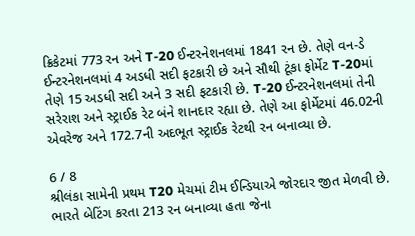ક્રિકેટમાં 773 રન અને T-20 ઈન્ટરનેશનલમાં 1841 રન છે. તેણે વન-ડે ઈન્ટરનેશનલમાં 4 અડધી સદી ફટકારી છે અને સૌથી ટૂંકા ફોર્મેટ T-20માં તેણે 15 અડધી સદી અને 3 સદી ફટકારી છે. T-20 ઈન્ટરનેશનલમાં તેની સરેરાશ અને સ્ટ્રાઈક રેટ બંને શાનદાર રહ્યા છે. તેણે આ ફોર્મેટમાં 46.02ની એવરેજ અને 172.7ની અદભૂત સ્ટ્રાઈક રેટથી રન બનાવ્યા છે.

6 / 8
શ્રીલંકા સામેની પ્રથમ T20 મેચમાં ટીમ ઈન્ડિયાએ જોરદાર જીત મેળવી છે. ભારતે બેટિંગ કરતા 213 રન બનાવ્યા હતા જેના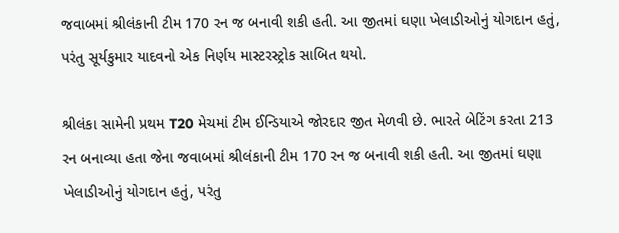જવાબમાં શ્રીલંકાની ટીમ 170 રન જ બનાવી શકી હતી. આ જીતમાં ઘણા ખેલાડીઓનું યોગદાન હતું, પરંતુ સૂર્યકુમાર યાદવનો એક નિર્ણય માસ્ટરસ્ટ્રોક સાબિત થયો.

શ્રીલંકા સામેની પ્રથમ T20 મેચમાં ટીમ ઈન્ડિયાએ જોરદાર જીત મેળવી છે. ભારતે બેટિંગ કરતા 213 રન બનાવ્યા હતા જેના જવાબમાં શ્રીલંકાની ટીમ 170 રન જ બનાવી શકી હતી. આ જીતમાં ઘણા ખેલાડીઓનું યોગદાન હતું, પરંતુ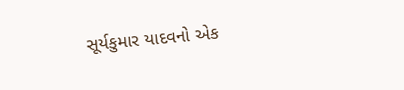સૂર્યકુમાર યાદવનો એક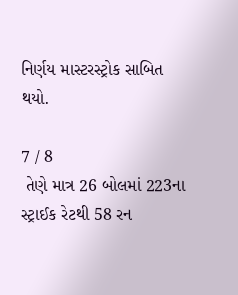નિર્ણય માસ્ટરસ્ટ્રોક સાબિત થયો.

7 / 8
 તેણે માત્ર 26 બોલમાં 223ના સ્ટ્રાઈક રેટથી 58 રન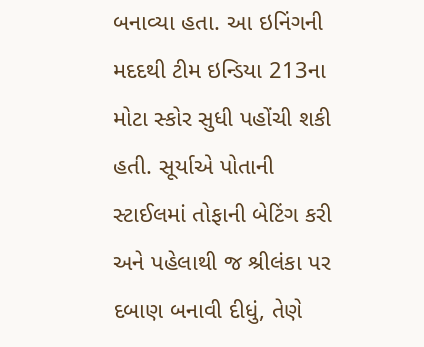બનાવ્યા હતા. આ ઇનિંગની મદદથી ટીમ ઇન્ડિયા 213ના મોટા સ્કોર સુધી પહોંચી શકી હતી. સૂર્યાએ પોતાની સ્ટાઈલમાં તોફાની બેટિંગ કરી અને પહેલાથી જ શ્રીલંકા પર દબાણ બનાવી દીધું, તેણે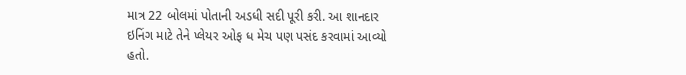માત્ર 22 બોલમાં પોતાની અડધી સદી પૂરી કરી. આ શાનદાર ઇનિંગ માટે તેને પ્લેયર ઓફ ધ મેચ પણ પસંદ કરવામાં આવ્યો હતો.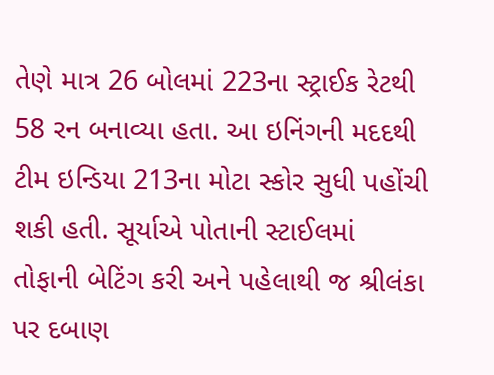તેણે માત્ર 26 બોલમાં 223ના સ્ટ્રાઈક રેટથી 58 રન બનાવ્યા હતા. આ ઇનિંગની મદદથી ટીમ ઇન્ડિયા 213ના મોટા સ્કોર સુધી પહોંચી શકી હતી. સૂર્યાએ પોતાની સ્ટાઈલમાં તોફાની બેટિંગ કરી અને પહેલાથી જ શ્રીલંકા પર દબાણ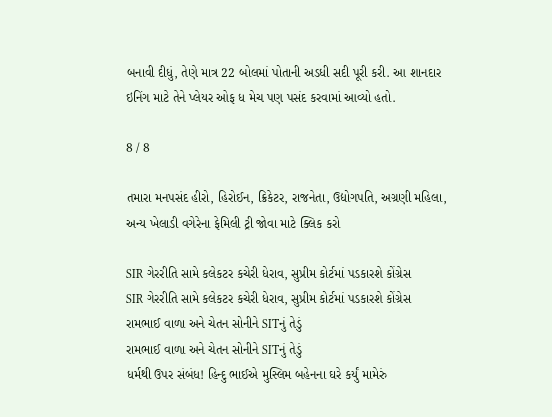બનાવી દીધું, તેણે માત્ર 22 બોલમાં પોતાની અડધી સદી પૂરી કરી. આ શાનદાર ઇનિંગ માટે તેને પ્લેયર ઓફ ધ મેચ પણ પસંદ કરવામાં આવ્યો હતો.

8 / 8

તમારા મનપસંદ હીરો, હિરોઈન, ક્રિકેટર, રાજનેતા, ઉદ્યોગપતિ, અગ્રણી મહિલા, અન્ય ખેલાડી વગેરેના ફેમિલી ટ્રી જોવા માટે ક્લિક કરો

SIR ગેરરીતિ સામે કલેકટર કચેરી ધેરાવ, સુપ્રીમ કોર્ટમાં પડકારશે કોંગ્રેસ
SIR ગેરરીતિ સામે કલેકટર કચેરી ધેરાવ, સુપ્રીમ કોર્ટમાં પડકારશે કોંગ્રેસ
રામભાઈ વાળા અને ચેતન સોનીને SITનું તેડું
રામભાઈ વાળા અને ચેતન સોનીને SITનું તેડું
ધર્મથી ઉપર સંબંધ! હિન્દુ ભાઈએ મુસ્લિમ બહેનના ઘરે કર્યું મામેરું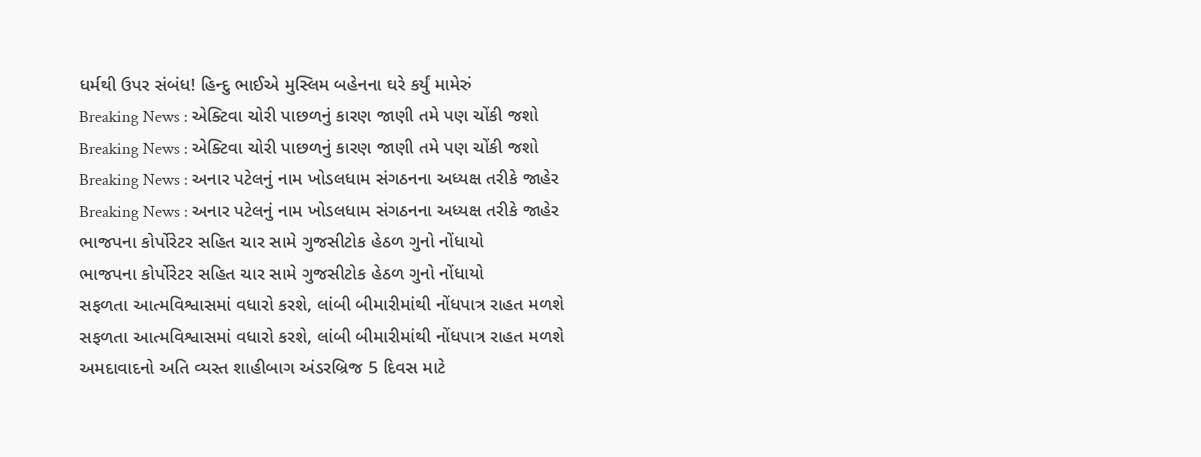ધર્મથી ઉપર સંબંધ! હિન્દુ ભાઈએ મુસ્લિમ બહેનના ઘરે કર્યું મામેરું
Breaking News : એક્ટિવા ચોરી પાછળનું કારણ જાણી તમે પણ ચોંકી જશો
Breaking News : એક્ટિવા ચોરી પાછળનું કારણ જાણી તમે પણ ચોંકી જશો
Breaking News : અનાર પટેલનું નામ ખોડલધામ સંગઠનના અધ્યક્ષ તરીકે જાહેર
Breaking News : અનાર પટેલનું નામ ખોડલધામ સંગઠનના અધ્યક્ષ તરીકે જાહેર
ભાજપના કોર્પોરેટર સહિત ચાર સામે ગુજસીટોક હેઠળ ગુનો નોંધાયો
ભાજપના કોર્પોરેટર સહિત ચાર સામે ગુજસીટોક હેઠળ ગુનો નોંધાયો
સફળતા આત્મવિશ્વાસમાં વધારો કરશે, લાંબી બીમારીમાંથી નોંધપાત્ર રાહત મળશે
સફળતા આત્મવિશ્વાસમાં વધારો કરશે, લાંબી બીમારીમાંથી નોંધપાત્ર રાહત મળશે
અમદાવાદનો અતિ વ્યસ્ત શાહીબાગ અંડરબ્રિજ 5 દિવસ માટે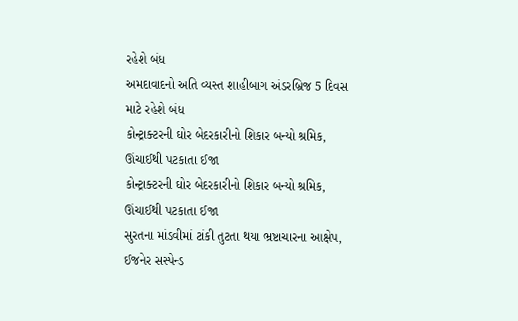રહેશે બંધ
અમદાવાદનો અતિ વ્યસ્ત શાહીબાગ અંડરબ્રિજ 5 દિવસ માટે રહેશે બંધ
કોન્ટ્રાક્ટરની ઘોર બેદરકારીનો શિકાર બન્યો શ્રમિક, ઊંચાઈથી પટકાતા ઈજા
કોન્ટ્રાક્ટરની ઘોર બેદરકારીનો શિકાર બન્યો શ્રમિક, ઊંચાઈથી પટકાતા ઈજા
સુરતના માંડવીમાં ટાંકી તુટતા થયા ભ્રષ્ટાચારના આક્ષેપ, ઈજનેર સસ્પેન્ડ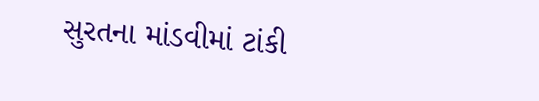સુરતના માંડવીમાં ટાંકી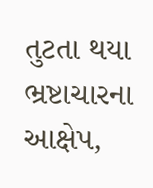તુટતા થયા ભ્રષ્ટાચારના આક્ષેપ,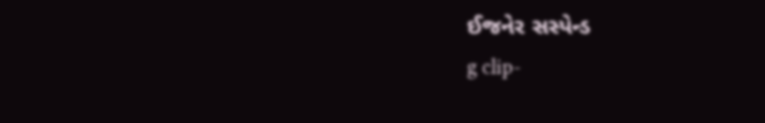ઈજનેર સસ્પેન્ડ
g clip-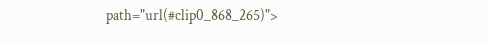path="url(#clip0_868_265)">